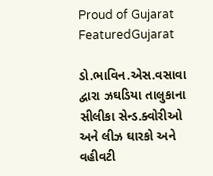Proud of Gujarat
FeaturedGujarat

ડો.ભાવિન.એસ.વસાવા દ્વારા ઝઘડિયા તાલુકાના સીલીકા સેન્ડ.ક્વોરીઓ અને લીઝ ઘારકો અને વહીવટી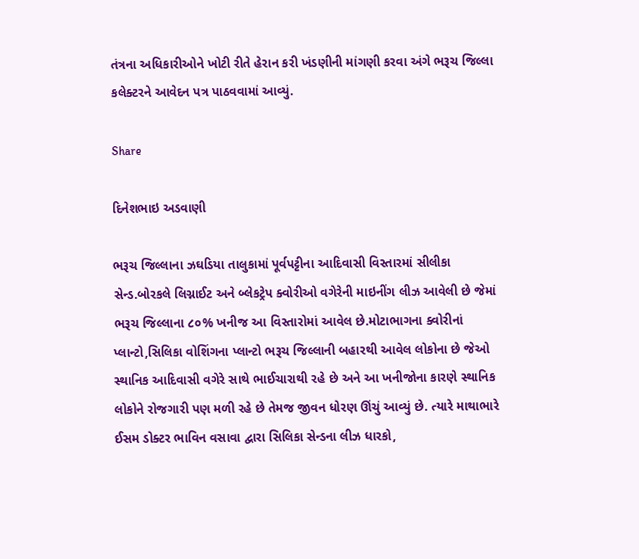તંત્રના અધિકારીઓને ખોટી રીતે હેરાન કરી ખંડણીની માંગણી કરવા અંગે ભરૂચ જિલ્લા કલેક્ટરને આવેદન પત્ર પાઠવવામાં આવ્યું.

Share

દિનેશભાઇ અડવાણી

ભરૂચ જિલ્લાના ઝઘડિયા તાલુકામાં પૂર્વપટ્ટીના આદિવાસી વિસ્તારમાં સીલીકા સેન્ડ.બોરકલે લિગ્નાઈટ અને બ્લેકટ્રેપ ક્વોરીઓ વગેરેની માઇનીંગ લીઝ આવેલી છે જેમાં ભરૂચ જિલ્લાના ૮૦% ખનીજ આ વિસ્તારોમાં આવેલ છે.મોટાભાગના ક્વોરીનાં પ્લાન્ટો,સિલિકા વોશિંગના પ્લાન્ટો ભરૂચ જિલ્લાની બહારથી આવેલ લોકોના છે જેઓ સ્થાનિક આદિવાસી વગેરે સાથે ભાઈચારાથી રહે છે અને આ ખનીજોના કારણે સ્થાનિક લોકોને રોજગારી પણ મળી રહે છે તેમજ જીવન ધોરણ ઊંચું આવ્યું છે. ત્યારે માથાભારે ઈસમ ડોક્ટર ભાવિન વસાવા દ્વારા સિલિકા સેન્ડના લીઝ ધારકો,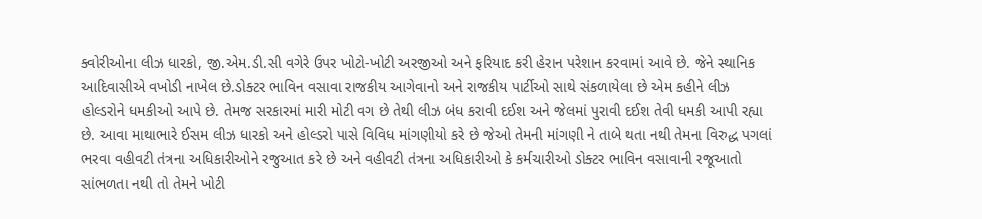ક્વોરીઓના લીઝ ધારકો, જી.એમ.ડી.સી વગેરે ઉપર ખોટો-ખોટી અરજીઓ અને ફરિયાદ કરી હેરાન પરેશાન કરવામાં આવે છે. જેને સ્થાનિક આદિવાસીએ વખોડી નાખેલ છે.ડોક્ટર ભાવિન વસાવા રાજકીય આગેવાનો અને રાજકીય પાર્ટીઓ સાથે સંકળાયેલા છે એમ કહીને લીઝ હોલ્ડરોને ધમકીઓ આપે છે. તેમજ સરકારમાં મારી મોટી વગ છે તેથી લીઝ બંધ કરાવી દઈશ અને જેલમાં પુરાવી દઈશ તેવી ધમકી આપી રહ્યા છે. આવા માથાભારે ઈસમ લીઝ ધારકો અને હોલ્ડરો પાસે વિવિધ માંગણીયો કરે છે જેઓ તેમની માંગણી ને તાબે થતા નથી તેમના વિરુદ્ધ પગલાં ભરવા વહીવટી તંત્રના અધિકારીઓને રજુઆત કરે છે અને વહીવટી તંત્રના અધિકારીઓ કે કર્મચારીઓ ડોક્ટર ભાવિન વસાવાની રજૂઆતો સાંભળતા નથી તો તેમને ખોટી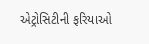એટ્રોસિટીની ફરિયાઓ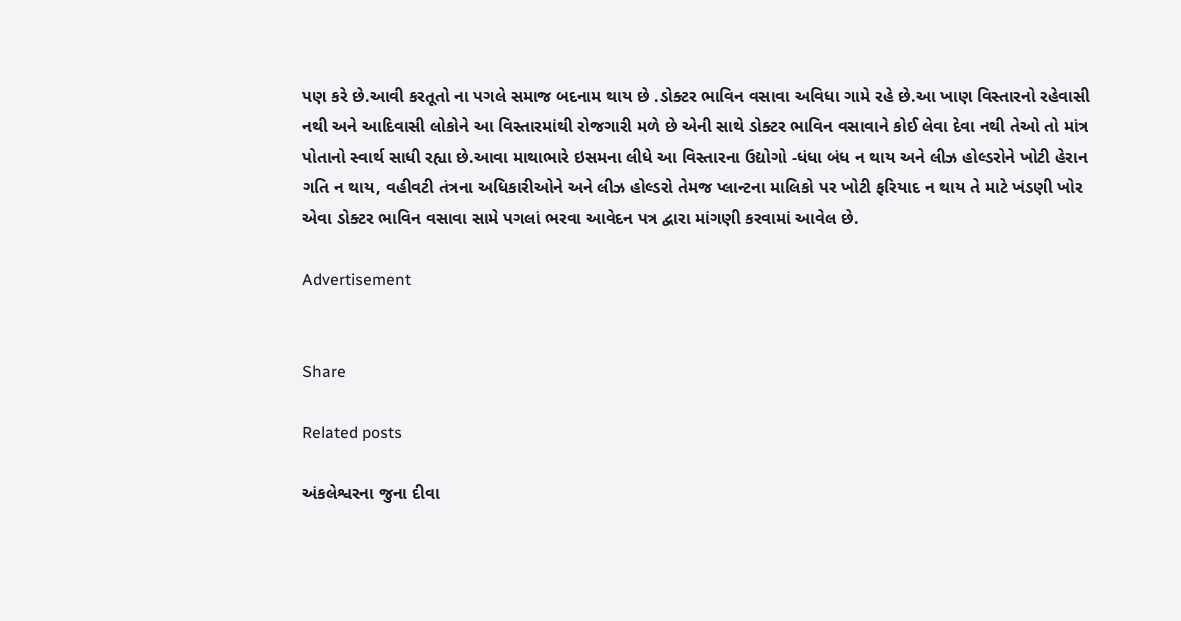પણ કરે છે.આવી કરતૂતો ના પગલે સમાજ બદનામ થાય છે .ડોક્ટર ભાવિન વસાવા અવિધા ગામે રહે છે.આ ખાણ વિસ્તારનો રહેવાસી નથી અને આદિવાસી લોકોને આ વિસ્તારમાંથી રોજગારી મળે છે એની સાથે ડોક્ટર ભાવિન વસાવાને કોઈ લેવા દેવા નથી તેઓ તો માંત્ર પોતાનો સ્વાર્થ સાધી રહ્યા છે.આવા માથાભારે ઇસમના લીધે આ વિસ્તારના ઉદ્યોગો -ધંધા બંધ ન થાય અને લીઝ હોલ્ડરોને ખોટી હેરાન ગતિ ન થાય, વહીવટી તંત્રના અધિકારીઓને અને લીઝ હોલ્ડરો તેમજ પ્લાન્ટના માલિકો પર ખોટી ફરિયાદ ન થાય તે માટે ખંડણી ખોર એવા ડોક્ટર ભાવિન વસાવા સામે પગલાં ભરવા આવેદન પત્ર દ્વારા માંગણી કરવામાં આવેલ છે.

Advertisement


Share

Related posts

અંકલેશ્વરના જુના દીવા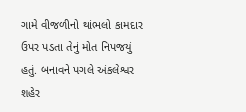ગામે વીજળીનો થાંભલો કામદાર ઉપર પડતા તેનું મોત નિપજયું હતું. બનાવને પગલે અંકલેશ્વર શહેર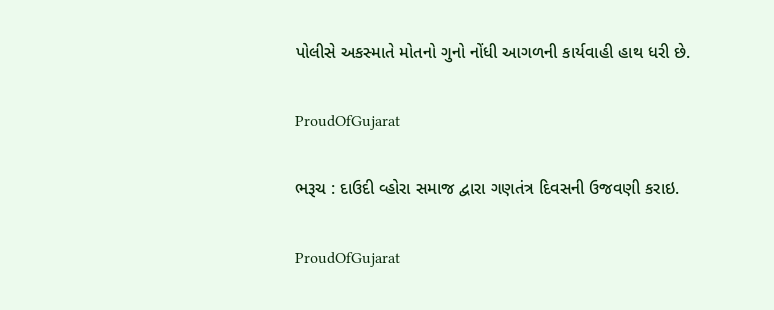પોલીસે અકસ્માતે મોતનો ગુનો નોંધી આગળની કાર્યવાહી હાથ ધરી છે.

ProudOfGujarat

ભરૂચ : દાઉદી વ્હોરા સમાજ દ્વારા ગણતંત્ર દિવસની ઉજવણી કરાઇ.

ProudOfGujarat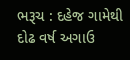ભરૂચ : દહેજ ગામેથી દોઢ વર્ષ અગાઉ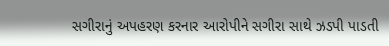સગીરાનું અપહરણ કરનાર આરોપીને સગીરા સાથે ઝડપી પાડતી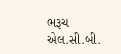ભરૂચ એલ.સી.બી.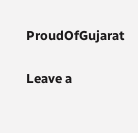ProudOfGujarat

Leave a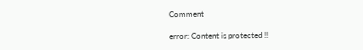Comment

error: Content is protected !!